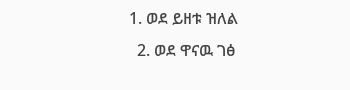1. ወደ ይዘቱ ዝለል
  2. ወደ ዋናዉ ገፅ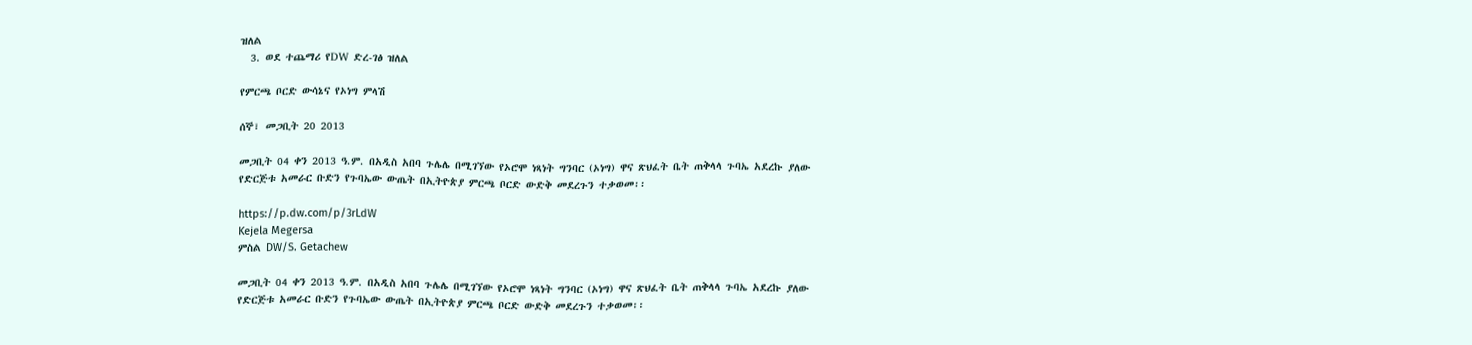ዝለል
  3. ወደ ተጨማሪ የDW ድረ-ገፅ ዝለል

የምርጫ ቦርድ ውሳኔና የኦነግ ምላሽ

ሰኞ፣ መጋቢት 20 2013

መጋቢት 04 ቀን 2013 ዓ.ም. በአዲስ አበባ ጉሌሌ በሚገኘው የኦሮሞ ነጻነት ግንባር (ኦነግ) ዋና ጽህፈት ቤት ጠቅላላ ጉባኤ አደረኩ ያለው የድርጅቱ አመራር ቡድን የጉባኤው ውጤት በኢትዮጵያ ምርጫ ቦርድ ውድቅ መደረጉን ተቃወመ፡፡

https://p.dw.com/p/3rLdW
Kejela Megersa
ምስል DW/S. Getachew

መጋቢት 04 ቀን 2013 ዓ.ም. በአዲስ አበባ ጉሌሌ በሚገኘው የኦሮሞ ነጻነት ግንባር (ኦነግ) ዋና ጽህፈት ቤት ጠቅላላ ጉባኤ አደረኩ ያለው የድርጅቱ አመራር ቡድን የጉባኤው ውጤት በኢትዮጵያ ምርጫ ቦርድ ውድቅ መደረጉን ተቃወመ፡፡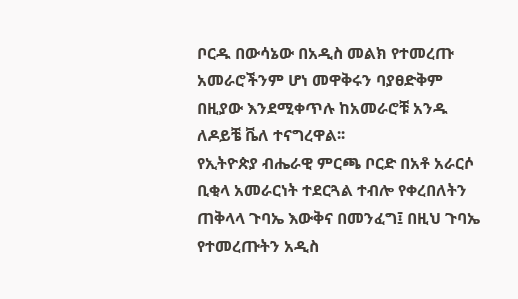ቦርዱ በውሳኔው በአዲስ መልክ የተመረጡ አመራሮችንም ሆነ መዋቅሩን ባያፀድቅም በዚያው እንደሚቀጥሉ ከአመራሮቹ አንዱ ለዶይቼ ቬለ ተናግረዋል፡፡
የኢትዮጵያ ብሔራዊ ምርጫ ቦርድ በአቶ አራርሶ ቢቂላ አመራርነት ተደርጓል ተብሎ የቀረበለትን ጠቅላላ ጉባኤ እውቅና በመንፈግ፤ በዚህ ጉባኤ የተመረጡትን አዲስ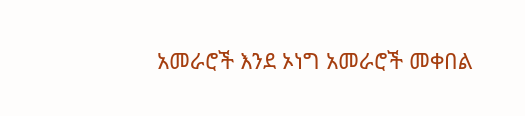አመራሮች እንደ ኦነግ አመራሮች መቀበል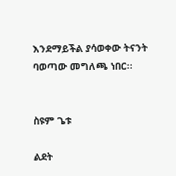እንደማይችል ያሳወቀው ትናንት ባወጣው መግለጫ ነበር፡፡


ስዩም ጌቱ

ልደት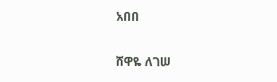አበበ

ሸዋዬ ለገሠ